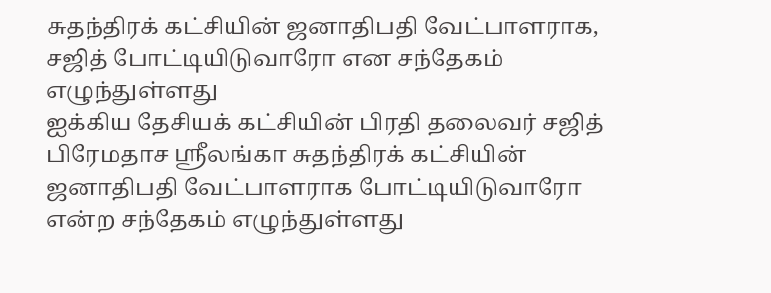சுதந்திரக் கட்சியின் ஜனாதிபதி வேட்பாளராக, சஜித் போட்டியிடுவாரோ என சந்தேகம் எழுந்துள்ளது
ஐக்கிய தேசியக் கட்சியின் பிரதி தலைவர் சஜித் பிரேமதாச ஸ்ரீலங்கா சுதந்திரக் கட்சியின் ஜனாதிபதி வேட்பாளராக போட்டியிடுவாரோ என்ற சந்தேகம் எழுந்துள்ளது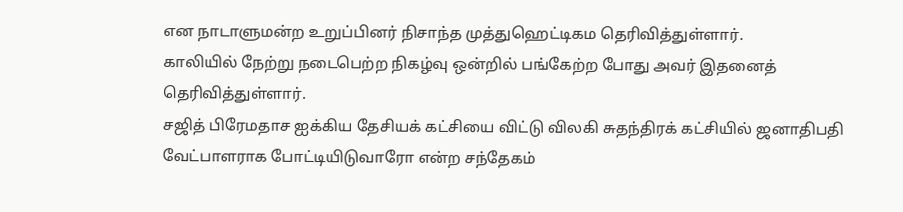என நாடாளுமன்ற உறுப்பினர் நிசாந்த முத்துஹெட்டிகம தெரிவித்துள்ளார்.
காலியில் நேற்று நடைபெற்ற நிகழ்வு ஒன்றில் பங்கேற்ற போது அவர் இதனைத் தெரிவித்துள்ளார்.
சஜித் பிரேமதாச ஐக்கிய தேசியக் கட்சியை விட்டு விலகி சுதந்திரக் கட்சியில் ஜனாதிபதி வேட்பாளராக போட்டியிடுவாரோ என்ற சந்தேகம்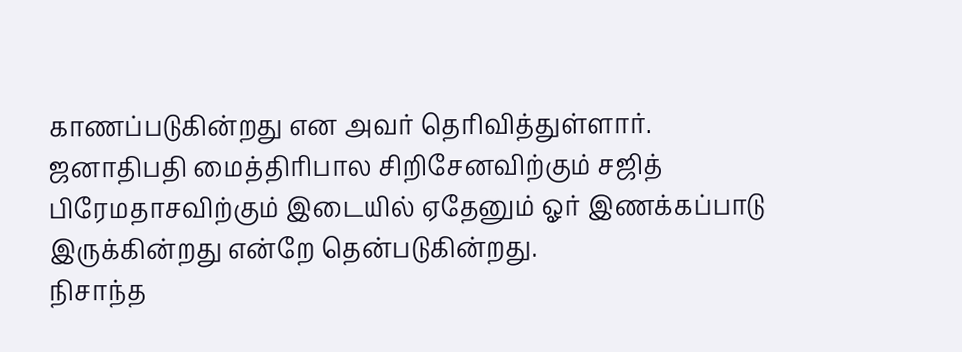காணப்படுகின்றது என அவர் தெரிவித்துள்ளார்.
ஜனாதிபதி மைத்திரிபால சிறிசேனவிற்கும் சஜித் பிரேமதாசவிற்கும் இடையில் ஏதேனும் ஓர் இணக்கப்பாடு இருக்கின்றது என்றே தென்படுகின்றது.
நிசாந்த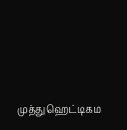முத்துஹெட்டிகம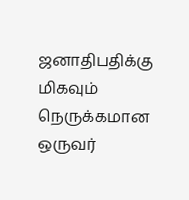ஜனாதிபதிக்கு மிகவும் நெருக்கமான ஒருவர்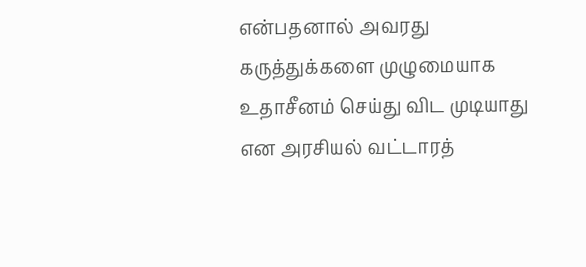என்பதனால் அவரது கருத்துக்களை முழுமையாக உதாசீனம் செய்து விட முடியாது என அரசியல் வட்டாரத்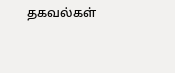தகவல்கள்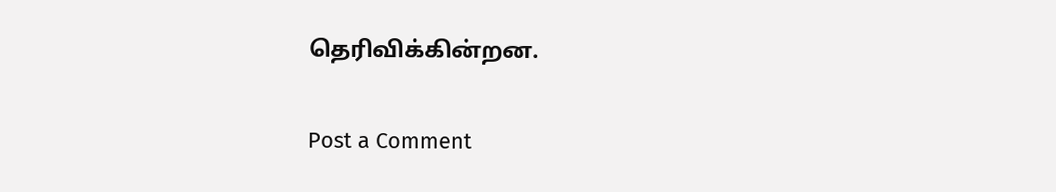தெரிவிக்கின்றன.

Post a Comment